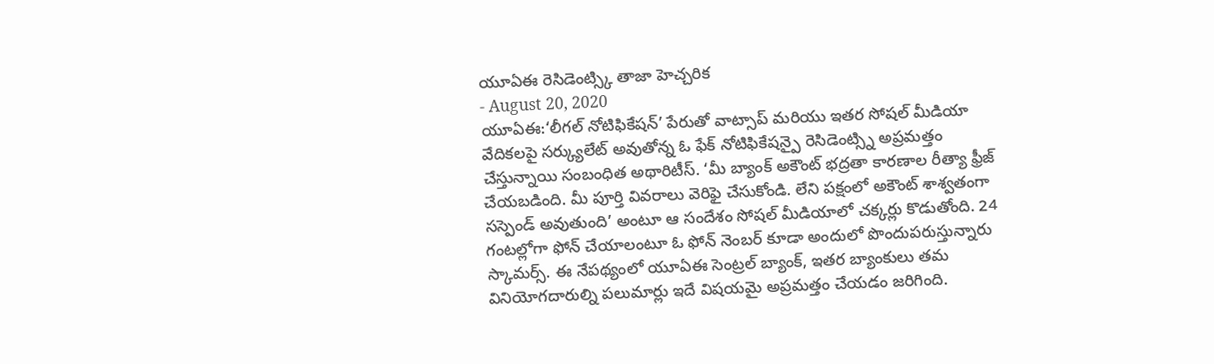యూఏఈ రెసిడెంట్స్కి తాజా హెచ్చరిక
- August 20, 2020
యూఏఈ:‘లీగల్ నోటిఫికేషన్’ పేరుతో వాట్సాప్ మరియు ఇతర సోషల్ మీడియా వేదికలపై సర్క్యులేట్ అవుతోన్న ఓ ఫేక్ నోటిఫికేషన్పై రెసిడెంట్స్ని అప్రమత్తం చేస్తున్నాయి సంబంధిత అథారిటీస్. ‘మీ బ్యాంక్ అకౌంట్ భద్రతా కారణాల రీత్యా ఫ్రీజ్ చేయబడింది. మీ పూర్తి వివరాలు వెరిఫై చేసుకోండి. లేని పక్షంలో అకౌంట్ శాశ్వతంగా సస్పెండ్ అవుతుంది’ అంటూ ఆ సందేశం సోషల్ మీడియాలో చక్కర్లు కొడుతోంది. 24 గంటల్లోగా ఫోన్ చేయాలంటూ ఓ ఫోన్ నెంబర్ కూడా అందులో పొందుపరుస్తున్నారు స్కామర్స్. ఈ నేపథ్యంలో యూఏఈ సెంట్రల్ బ్యాంక్, ఇతర బ్యాంకులు తమ వినియోగదారుల్ని పలుమార్లు ఇదే విషయమై అప్రమత్తం చేయడం జరిగింది.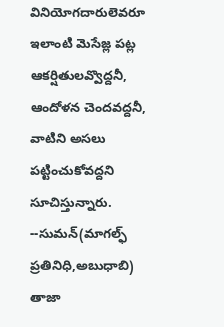వినియోగదారులెవరూ ఇలాంటి మెసేజ్ల పట్ల ఆకర్షితులవ్వొద్దనీ, ఆందోళన చెందవద్దనీ, వాటిని అసలు పట్టించుకోవద్దని సూచిస్తున్నారు.
--సుమన్(మాగల్ఫ్ ప్రతినిధి,అబుధాబి)
తాజా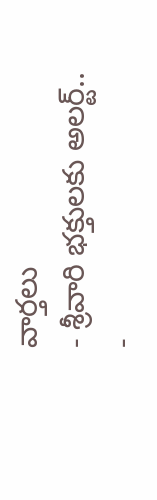వార్తలు
- శ్రీవారి భక్తులకు అలర్ట్..
-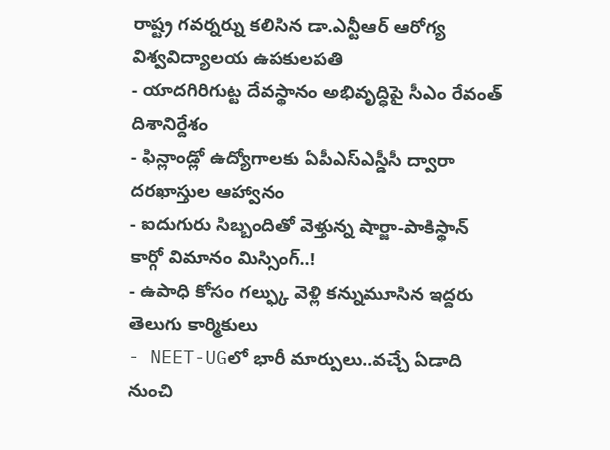రాష్ట్ర గవర్నర్ను కలిసిన డా.ఎన్టీఆర్ ఆరోగ్య విశ్వవిద్యాలయ ఉపకులపతి
- యాదగిరిగుట్ట దేవస్థానం అభివృద్ధిపై సీఎం రేవంత్ దిశానిర్దేశం
- ఫిన్లాండ్లో ఉద్యోగాలకు ఏపీఎస్ఎస్డీసీ ద్వారా దరఖాస్తుల ఆహ్వానం
- ఐదుగురు సిబ్బందితో వెళ్తున్న షార్జా-పాకిస్థాన్ కార్గో విమానం మిస్సింగ్..!
- ఉపాధి కోసం గల్ఫ్కు వెళ్లి కన్నుమూసిన ఇద్దరు తెలుగు కార్మికులు
- NEET-UGలో భారీ మార్పులు..వచ్చే ఏడాది నుంచి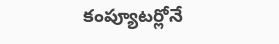కంప్యూటర్లోనే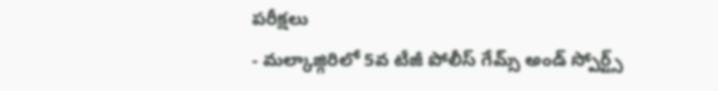పరీక్షలు
- మల్కాజ్గిరిలో 5వ టీజీ పోలీస్ గేమ్స్ అండ్ స్పోర్ట్స్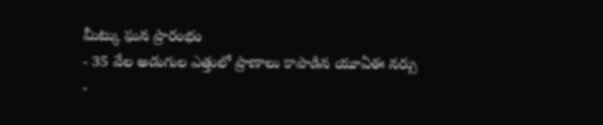మీట్కు ఘన ప్రారంభం
- 35 వేల అడుగుల ఎత్తులో ప్రాణాలు కాపాడిన యూఏఈ నర్సు
-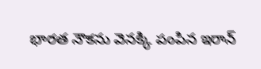భారత నౌకను వెనక్కి పంపిన ఇరాన్